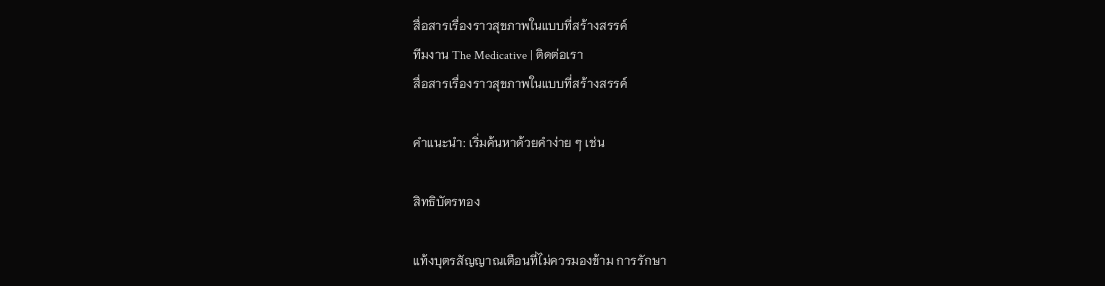สื่อสารเรื่องราวสุขภาพในแบบที่สร้างสรรค์
ทีมงาน The Medicative | ติดต่อเรา
สื่อสารเรื่องราวสุขภาพในแบบที่สร้างสรรค์

คำแนะนำ: เริ่มค้นหาด้วยคำง่าย ๆ เช่น

สิทธิบัตรทอง

แท้งบุตรสัญญาณเตือนที่ไม่ควรมองข้าม การรักษา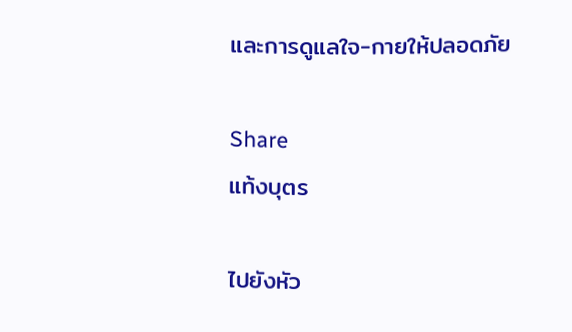และการดูแลใจ-กายให้ปลอดภัย

Share
แท้งบุตร

ไปยังหัว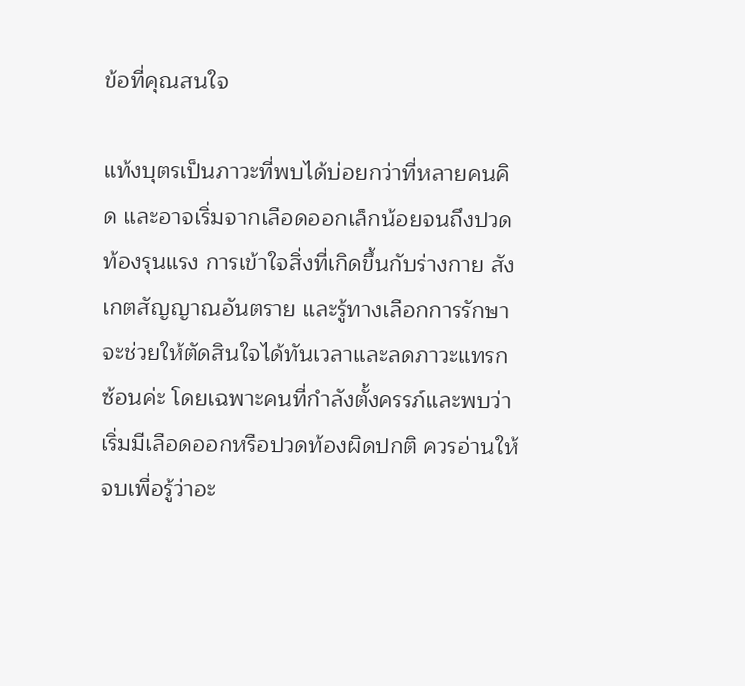ข้อที่คุณสนใจ

แท้งบุตรเป็นภาวะที่พบได้บ่อยกว่าที่หลายคนคิด และอาจเริ่มจากเลือดออกเล็กน้อยจนถึงปวดท้องรุนแรง การเข้าใจสิ่งที่เกิดขึ้นกับร่างกาย สังเกตสัญญาณอันตราย และรู้ทางเลือกการรักษา จะช่วยให้ตัดสินใจได้ทันเวลาและลดภาวะแทรกซ้อนค่ะ โดยเฉพาะคนที่กำลังตั้งครรภ์และพบว่าเริ่มมีเลือดออกหรือปวดท้องผิดปกติ ควรอ่านให้จบเพื่อรู้ว่าอะ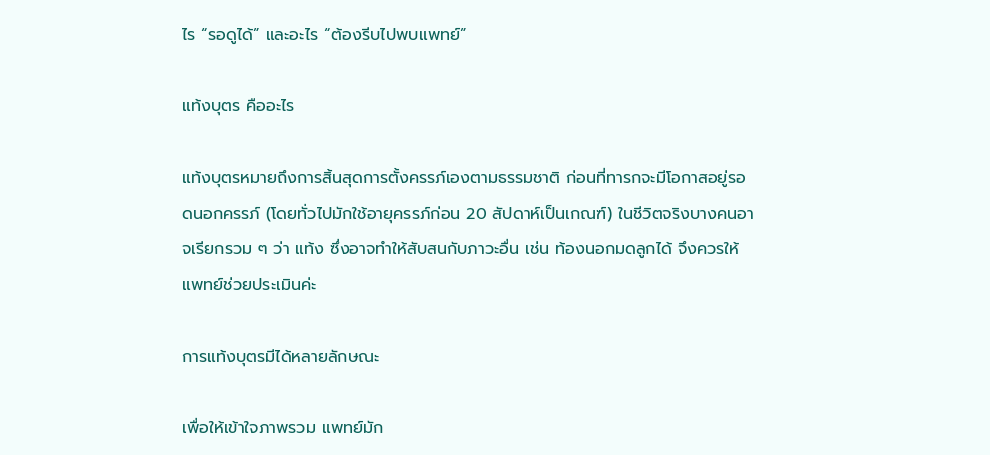ไร “รอดูได้” และอะไร “ต้องรีบไปพบแพทย์”

แท้งบุตร คืออะไร

แท้งบุตรหมายถึงการสิ้นสุดการตั้งครรภ์เองตามธรรมชาติ ก่อนที่ทารกจะมีโอกาสอยู่รอดนอกครรภ์ (โดยทั่วไปมักใช้อายุครรภ์ก่อน 20 สัปดาห์เป็นเกณฑ์) ในชีวิตจริงบางคนอาจเรียกรวม ๆ ว่า แท้ง ซึ่งอาจทำให้สับสนกับภาวะอื่น เช่น ท้องนอกมดลูกได้ จึงควรให้แพทย์ช่วยประเมินค่ะ

การแท้งบุตรมีได้หลายลักษณะ

เพื่อให้เข้าใจภาพรวม แพทย์มัก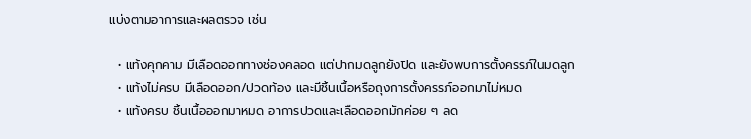แบ่งตามอาการและผลตรวจ เช่น

  • แท้งคุกคาม มีเลือดออกทางช่องคลอด แต่ปากมดลูกยังปิด และยังพบการตั้งครรภ์ในมดลูก
  • แท้งไม่ครบ มีเลือดออก/ปวดท้อง และมีชิ้นเนื้อหรือถุงการตั้งครรภ์ออกมาไม่หมด
  • แท้งครบ ชิ้นเนื้อออกมาหมด อาการปวดและเลือดออกมักค่อย ๆ ลด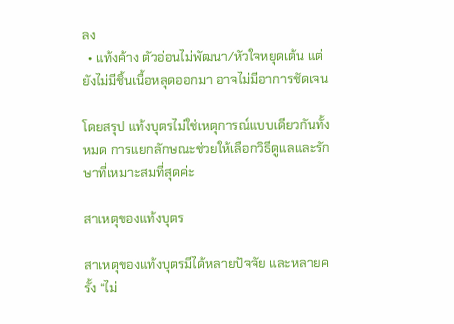ลง
  • แท้งค้าง ตัวอ่อนไม่พัฒนา/หัวใจหยุดเต้น แต่ยังไม่มีชิ้นเนื้อหลุดออกมา อาจไม่มีอาการชัดเจน

โดยสรุป แท้งบุตรไม่ใช่เหตุการณ์แบบเดียวกันทั้งหมด การแยกลักษณะช่วยให้เลือกวิธีดูแลและรักษาที่เหมาะสมที่สุดค่ะ

สาเหตุของแท้งบุตร

สาเหตุของแท้งบุตรมีได้หลายปัจจัย และหลายครั้ง “ไม่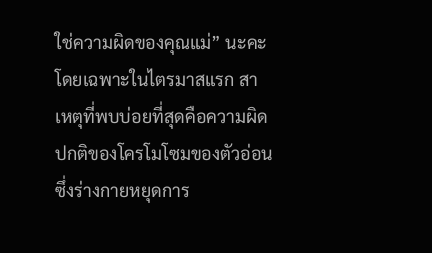ใช่ความผิดของคุณแม่” นะคะ โดยเฉพาะในไตรมาสแรก สาเหตุที่พบบ่อยที่สุดคือความผิดปกติของโครโมโซมของตัวอ่อน ซึ่งร่างกายหยุดการ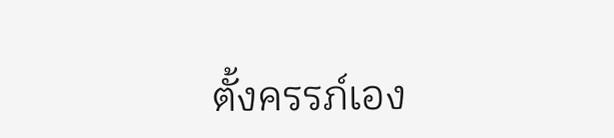ตั้งครรภ์เอง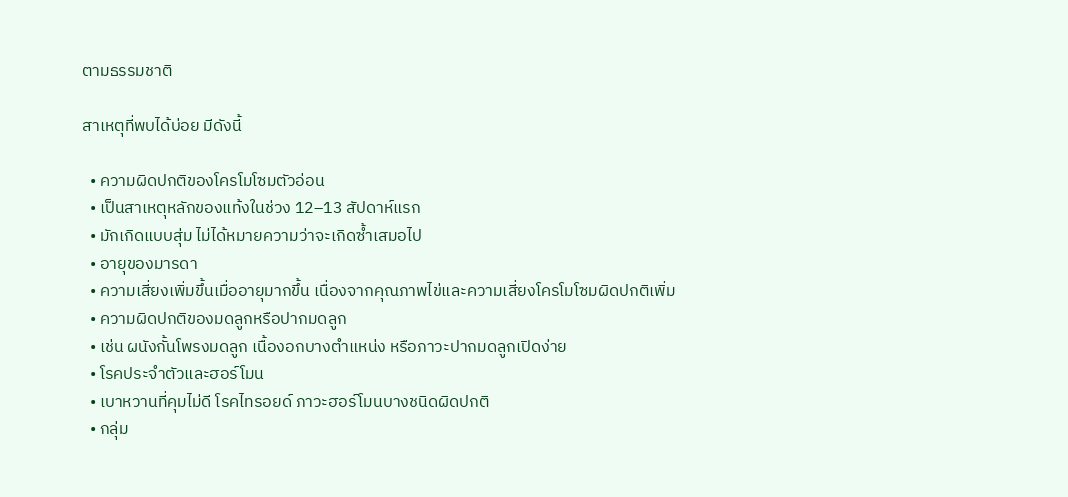ตามธรรมชาติ

สาเหตุที่พบได้บ่อย มีดังนี้

  • ความผิดปกติของโครโมโซมตัวอ่อน
  • เป็นสาเหตุหลักของแท้งในช่วง 12–13 สัปดาห์แรก
  • มักเกิดแบบสุ่ม ไม่ได้หมายความว่าจะเกิดซ้ำเสมอไป
  • อายุของมารดา
  • ความเสี่ยงเพิ่มขึ้นเมื่ออายุมากขึ้น เนื่องจากคุณภาพไข่และความเสี่ยงโครโมโซมผิดปกติเพิ่ม
  • ความผิดปกติของมดลูกหรือปากมดลูก
  • เช่น ผนังกั้นโพรงมดลูก เนื้องอกบางตำแหน่ง หรือภาวะปากมดลูกเปิดง่าย
  • โรคประจำตัวและฮอร์โมน
  • เบาหวานที่คุมไม่ดี โรคไทรอยด์ ภาวะฮอร์โมนบางชนิดผิดปกติ
  • กลุ่ม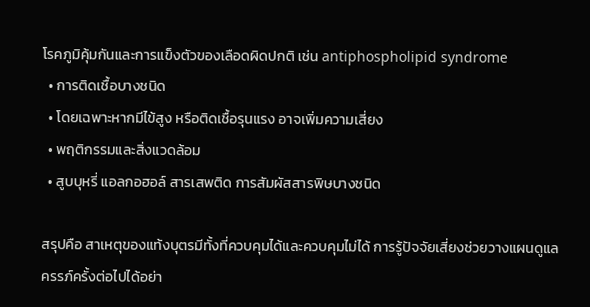โรคภูมิคุ้มกันและการแข็งตัวของเลือดผิดปกติ เช่น antiphospholipid syndrome
  • การติดเชื้อบางชนิด
  • โดยเฉพาะหากมีไข้สูง หรือติดเชื้อรุนแรง อาจเพิ่มความเสี่ยง
  • พฤติกรรมและสิ่งแวดล้อม
  • สูบบุหรี่ แอลกอฮอล์ สารเสพติด การสัมผัสสารพิษบางชนิด

สรุปคือ สาเหตุของแท้งบุตรมีทั้งที่ควบคุมได้และควบคุมไม่ได้ การรู้ปัจจัยเสี่ยงช่วยวางแผนดูแลครรภ์ครั้งต่อไปได้อย่า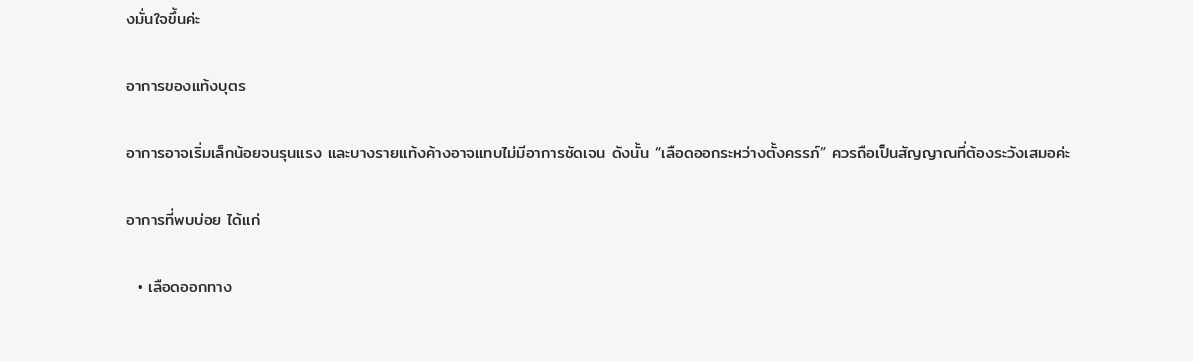งมั่นใจขึ้นค่ะ

อาการของแท้งบุตร

อาการอาจเริ่มเล็กน้อยจนรุนแรง และบางรายแท้งค้างอาจแทบไม่มีอาการชัดเจน ดังนั้น “เลือดออกระหว่างตั้งครรภ์” ควรถือเป็นสัญญาณที่ต้องระวังเสมอค่ะ

อาการที่พบบ่อย ได้แก่

  • เลือดออกทาง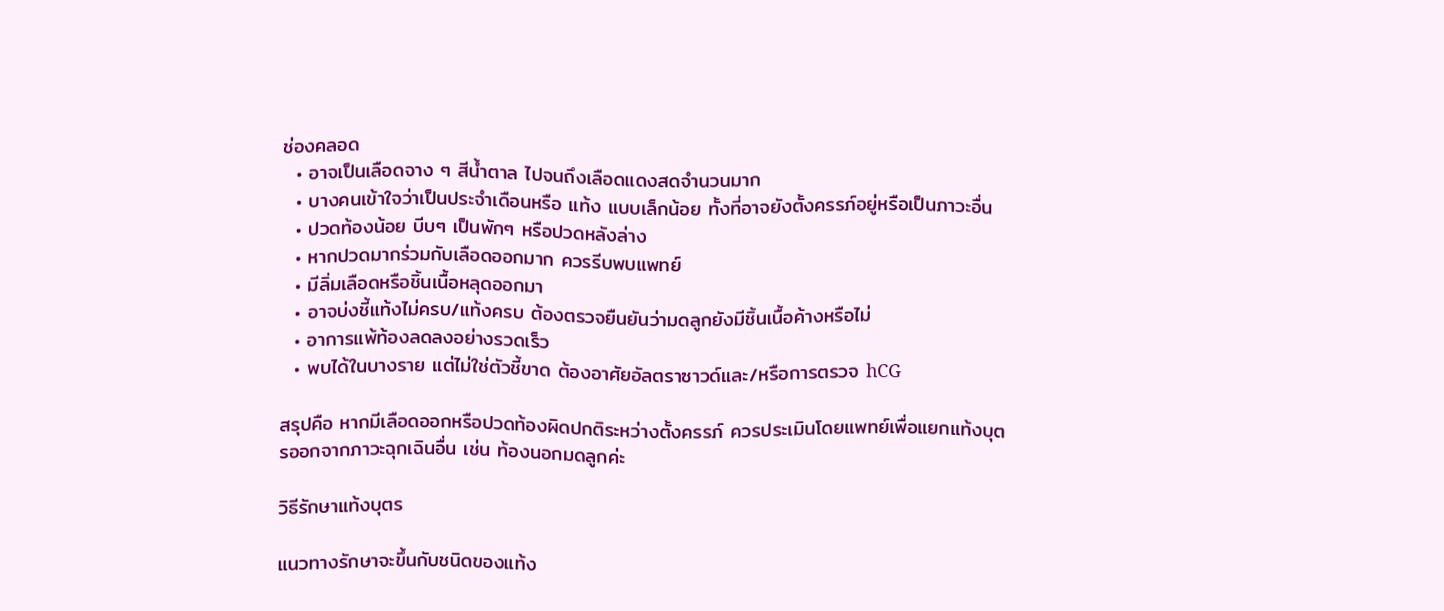ช่องคลอด
  • อาจเป็นเลือดจาง ๆ สีน้ำตาล ไปจนถึงเลือดแดงสดจำนวนมาก
  • บางคนเข้าใจว่าเป็นประจำเดือนหรือ แท้ง แบบเล็กน้อย ทั้งที่อาจยังตั้งครรภ์อยู่หรือเป็นภาวะอื่น
  • ปวดท้องน้อย บีบๆ เป็นพักๆ หรือปวดหลังล่าง
  • หากปวดมากร่วมกับเลือดออกมาก ควรรีบพบแพทย์
  • มีลิ่มเลือดหรือชิ้นเนื้อหลุดออกมา
  • อาจบ่งชี้แท้งไม่ครบ/แท้งครบ ต้องตรวจยืนยันว่ามดลูกยังมีชิ้นเนื้อค้างหรือไม่
  • อาการแพ้ท้องลดลงอย่างรวดเร็ว
  • พบได้ในบางราย แต่ไม่ใช่ตัวชี้ขาด ต้องอาศัยอัลตราซาวด์และ/หรือการตรวจ hCG

สรุปคือ หากมีเลือดออกหรือปวดท้องผิดปกติระหว่างตั้งครรภ์ ควรประเมินโดยแพทย์เพื่อแยกแท้งบุตรออกจากภาวะฉุกเฉินอื่น เช่น ท้องนอกมดลูกค่ะ

วิธีรักษาแท้งบุตร

แนวทางรักษาจะขึ้นกับชนิดของแท้ง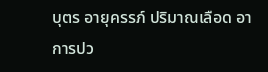บุตร อายุครรภ์ ปริมาณเลือด อาการปว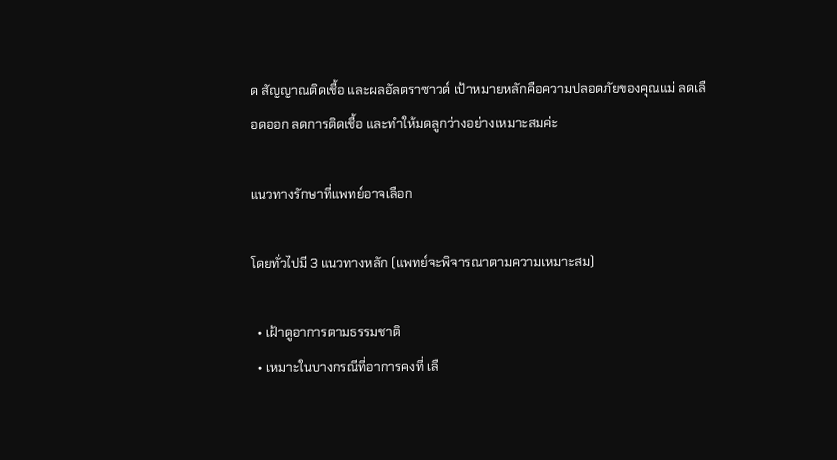ด สัญญาณติดเชื้อ และผลอัลตราซาวด์ เป้าหมายหลักคือความปลอดภัยของคุณแม่ ลดเลือดออก ลดการติดเชื้อ และทำให้มดลูกว่างอย่างเหมาะสมค่ะ

แนวทางรักษาที่แพทย์อาจเลือก

โดยทั่วไปมี 3 แนวทางหลัก (แพทย์จะพิจารณาตามความเหมาะสม)

  • เฝ้าดูอาการตามธรรมชาติ
  • เหมาะในบางกรณีที่อาการคงที่ เลื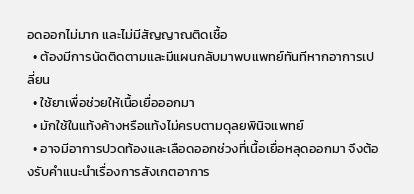อดออกไม่มาก และไม่มีสัญญาณติดเชื้อ
  • ต้องมีการนัดติดตามและมีแผนกลับมาพบแพทย์ทันทีหากอาการเปลี่ยน
  • ใช้ยาเพื่อช่วยให้เนื้อเยื่อออกมา
  • มักใช้ในแท้งค้างหรือแท้งไม่ครบตามดุลยพินิจแพทย์
  • อาจมีอาการปวดท้องและเลือดออกช่วงที่เนื้อเยื่อหลุดออกมา จึงต้องรับคำแนะนำเรื่องการสังเกตอาการ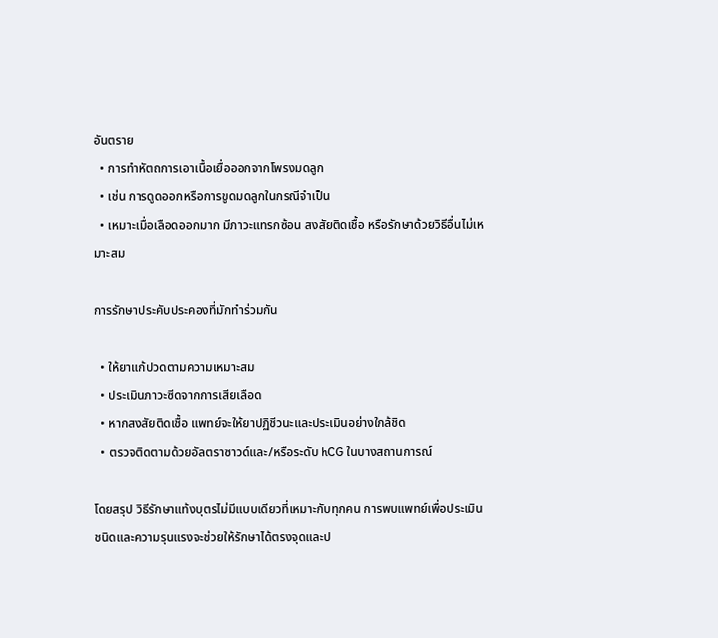อันตราย
  • การทำหัตถการเอาเนื้อเยื่อออกจากโพรงมดลูก
  • เช่น การดูดออกหรือการขูดมดลูกในกรณีจำเป็น
  • เหมาะเมื่อเลือดออกมาก มีภาวะแทรกซ้อน สงสัยติดเชื้อ หรือรักษาด้วยวิธีอื่นไม่เหมาะสม

การรักษาประคับประคองที่มักทำร่วมกัน

  • ให้ยาแก้ปวดตามความเหมาะสม
  • ประเมินภาวะซีดจากการเสียเลือด
  • หากสงสัยติดเชื้อ แพทย์จะให้ยาปฏิชีวนะและประเมินอย่างใกล้ชิด
  • ตรวจติดตามด้วยอัลตราซาวด์และ/หรือระดับ hCG ในบางสถานการณ์

โดยสรุป วิธีรักษาแท้งบุตรไม่มีแบบเดียวที่เหมาะกับทุกคน การพบแพทย์เพื่อประเมินชนิดและความรุนแรงจะช่วยให้รักษาได้ตรงจุดและป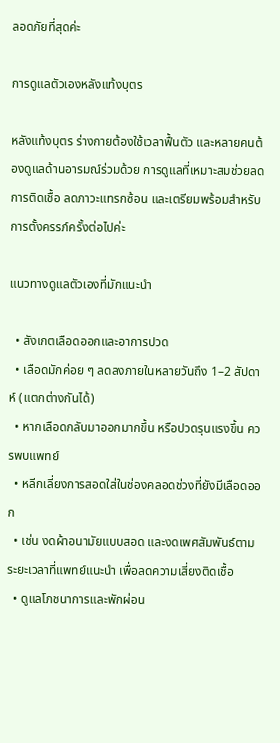ลอดภัยที่สุดค่ะ

การดูแลตัวเองหลังแท้งบุตร

หลังแท้งบุตร ร่างกายต้องใช้เวลาฟื้นตัว และหลายคนต้องดูแลด้านอารมณ์ร่วมด้วย การดูแลที่เหมาะสมช่วยลดการติดเชื้อ ลดภาวะแทรกซ้อน และเตรียมพร้อมสำหรับการตั้งครรภ์ครั้งต่อไปค่ะ

แนวทางดูแลตัวเองที่มักแนะนำ

  • สังเกตเลือดออกและอาการปวด
  • เลือดมักค่อย ๆ ลดลงภายในหลายวันถึง 1–2 สัปดาห์ (แตกต่างกันได้)
  • หากเลือดกลับมาออกมากขึ้น หรือปวดรุนแรงขึ้น ควรพบแพทย์
  • หลีกเลี่ยงการสอดใส่ในช่องคลอดช่วงที่ยังมีเลือดออก
  • เช่น งดผ้าอนามัยแบบสอด และงดเพศสัมพันธ์ตามระยะเวลาที่แพทย์แนะนำ เพื่อลดความเสี่ยงติดเชื้อ
  • ดูแลโภชนาการและพักผ่อน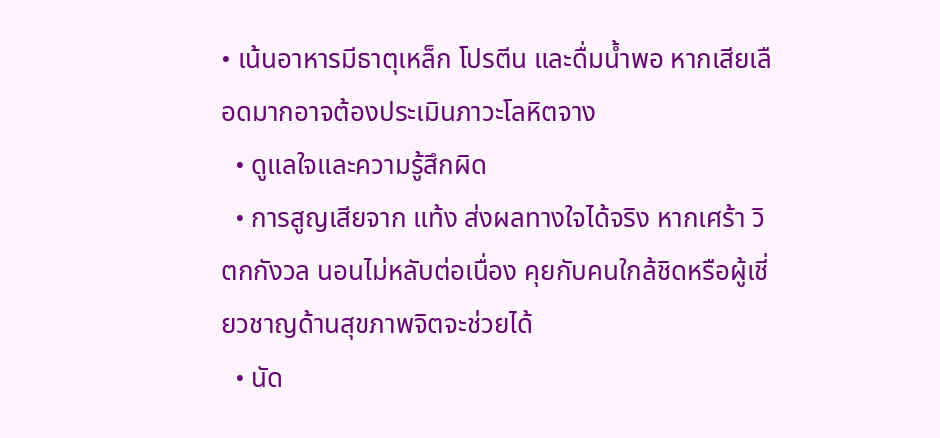• เน้นอาหารมีธาตุเหล็ก โปรตีน และดื่มน้ำพอ หากเสียเลือดมากอาจต้องประเมินภาวะโลหิตจาง
  • ดูแลใจและความรู้สึกผิด
  • การสูญเสียจาก แท้ง ส่งผลทางใจได้จริง หากเศร้า วิตกกังวล นอนไม่หลับต่อเนื่อง คุยกับคนใกล้ชิดหรือผู้เชี่ยวชาญด้านสุขภาพจิตจะช่วยได้
  • นัด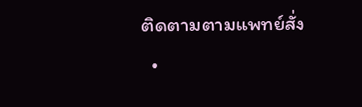ติดตามตามแพทย์สั่ง
  •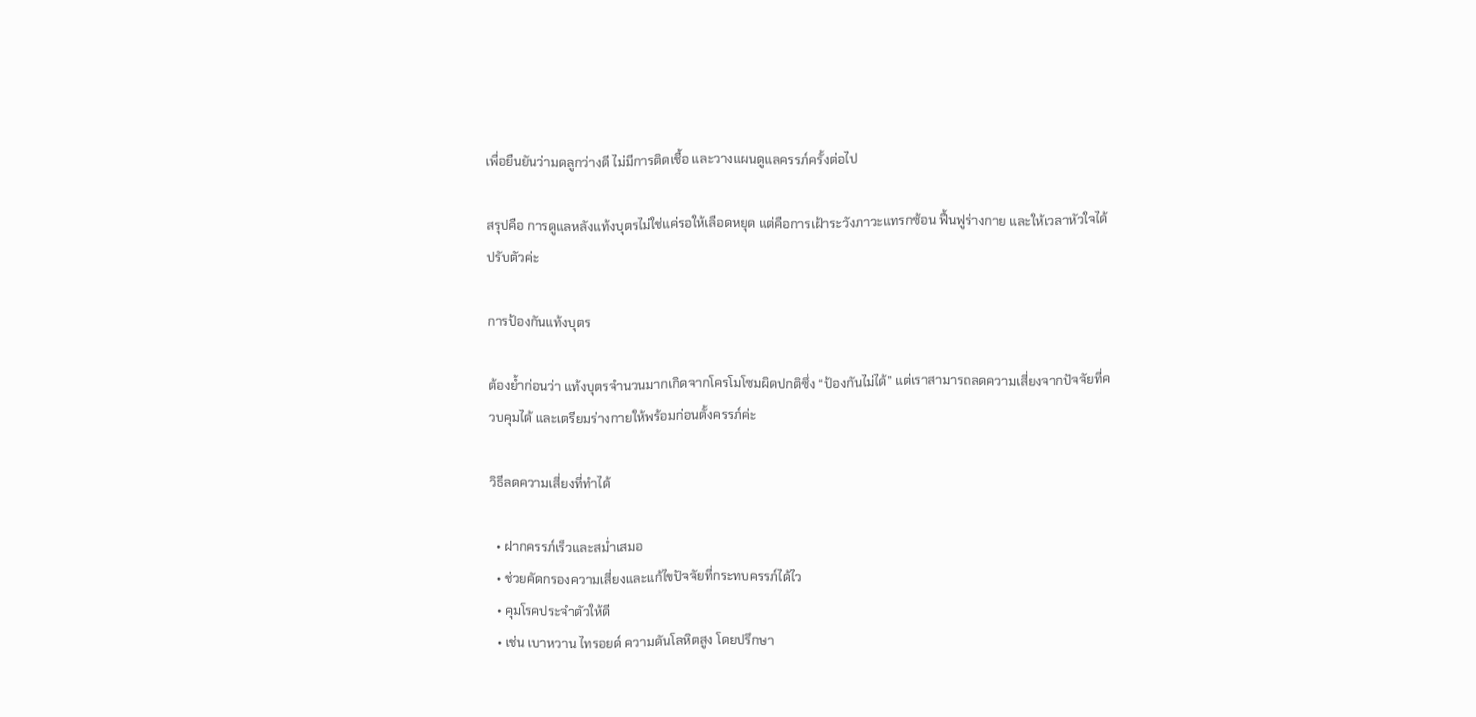เพื่อยืนยันว่ามดลูกว่างดี ไม่มีการติดเชื้อ และวางแผนดูแลครรภ์ครั้งต่อไป

สรุปคือ การดูแลหลังแท้งบุตรไม่ใช่แค่รอให้เลือดหยุด แต่คือการเฝ้าระวังภาวะแทรกซ้อน ฟื้นฟูร่างกาย และให้เวลาหัวใจได้ปรับตัวค่ะ

การป้องกันแท้งบุตร

ต้องย้ำก่อนว่า แท้งบุตรจำนวนมากเกิดจากโครโมโซมผิดปกติซึ่ง “ป้องกันไม่ได้” แต่เราสามารถลดความเสี่ยงจากปัจจัยที่ควบคุมได้ และเตรียมร่างกายให้พร้อมก่อนตั้งครรภ์ค่ะ

วิธีลดความเสี่ยงที่ทำได้

  • ฝากครรภ์เร็วและสม่ำเสมอ
  • ช่วยคัดกรองความเสี่ยงและแก้ไขปัจจัยที่กระทบครรภ์ได้ไว
  • คุมโรคประจำตัวให้ดี
  • เช่น เบาหวาน ไทรอยด์ ความดันโลหิตสูง โดยปรึกษา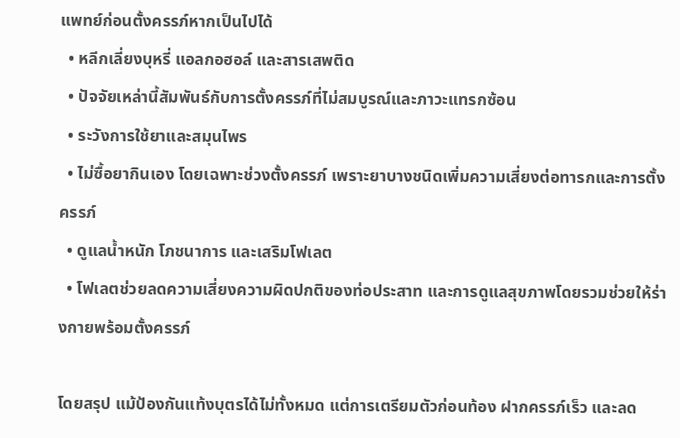แพทย์ก่อนตั้งครรภ์หากเป็นไปได้
  • หลีกเลี่ยงบุหรี่ แอลกอฮอล์ และสารเสพติด
  • ปัจจัยเหล่านี้สัมพันธ์กับการตั้งครรภ์ที่ไม่สมบูรณ์และภาวะแทรกซ้อน
  • ระวังการใช้ยาและสมุนไพร
  • ไม่ซื้อยากินเอง โดยเฉพาะช่วงตั้งครรภ์ เพราะยาบางชนิดเพิ่มความเสี่ยงต่อทารกและการตั้งครรภ์
  • ดูแลน้ำหนัก โภชนาการ และเสริมโฟเลต
  • โฟเลตช่วยลดความเสี่ยงความผิดปกติของท่อประสาท และการดูแลสุขภาพโดยรวมช่วยให้ร่างกายพร้อมตั้งครรภ์

โดยสรุป แม้ป้องกันแท้งบุตรได้ไม่ทั้งหมด แต่การเตรียมตัวก่อนท้อง ฝากครรภ์เร็ว และลด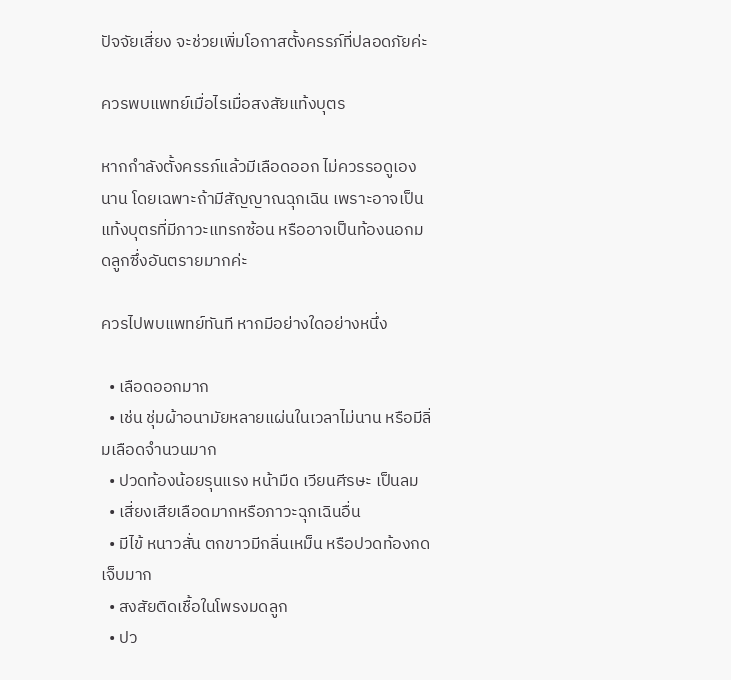ปัจจัยเสี่ยง จะช่วยเพิ่มโอกาสตั้งครรภ์ที่ปลอดภัยค่ะ

ควรพบแพทย์เมื่อไรเมื่อสงสัยแท้งบุตร

หากกำลังตั้งครรภ์แล้วมีเลือดออก ไม่ควรรอดูเองนาน โดยเฉพาะถ้ามีสัญญาณฉุกเฉิน เพราะอาจเป็นแท้งบุตรที่มีภาวะแทรกซ้อน หรืออาจเป็นท้องนอกมดลูกซึ่งอันตรายมากค่ะ

ควรไปพบแพทย์ทันที หากมีอย่างใดอย่างหนึ่ง

  • เลือดออกมาก
  • เช่น ชุ่มผ้าอนามัยหลายแผ่นในเวลาไม่นาน หรือมีลิ่มเลือดจำนวนมาก
  • ปวดท้องน้อยรุนแรง หน้ามืด เวียนศีรษะ เป็นลม
  • เสี่ยงเสียเลือดมากหรือภาวะฉุกเฉินอื่น
  • มีไข้ หนาวสั่น ตกขาวมีกลิ่นเหม็น หรือปวดท้องกดเจ็บมาก
  • สงสัยติดเชื้อในโพรงมดลูก
  • ปว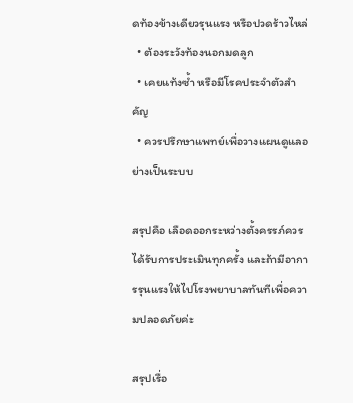ดท้องข้างเดียวรุนแรง หรือปวดร้าวไหล่
  • ต้องระวังท้องนอกมดลูก
  • เคยแท้งซ้ำ หรือมีโรคประจำตัวสำคัญ
  • ควรปรึกษาแพทย์เพื่อวางแผนดูแลอย่างเป็นระบบ

สรุปคือ เลือดออกระหว่างตั้งครรภ์ควรได้รับการประเมินทุกครั้ง และถ้ามีอาการรุนแรงให้ไปโรงพยาบาลทันทีเพื่อความปลอดภัยค่ะ

สรุปเรื่อ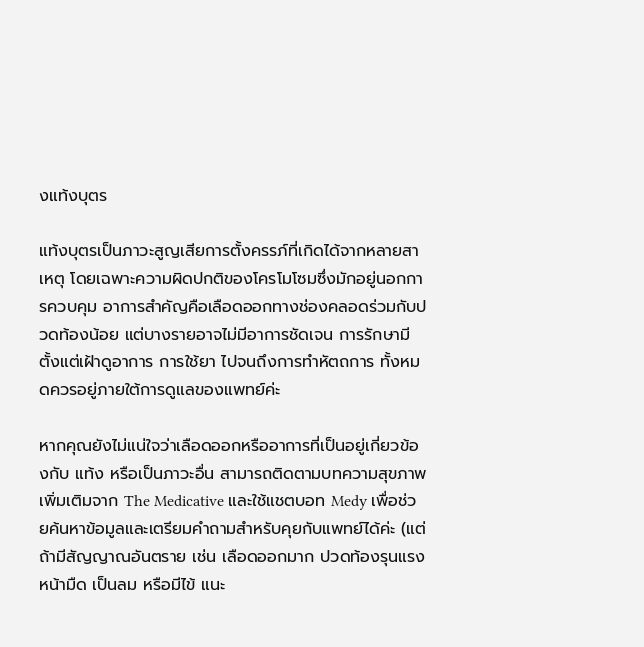งแท้งบุตร

แท้งบุตรเป็นภาวะสูญเสียการตั้งครรภ์ที่เกิดได้จากหลายสาเหตุ โดยเฉพาะความผิดปกติของโครโมโซมซึ่งมักอยู่นอกการควบคุม อาการสำคัญคือเลือดออกทางช่องคลอดร่วมกับปวดท้องน้อย แต่บางรายอาจไม่มีอาการชัดเจน การรักษามีตั้งแต่เฝ้าดูอาการ การใช้ยา ไปจนถึงการทำหัตถการ ทั้งหมดควรอยู่ภายใต้การดูแลของแพทย์ค่ะ

หากคุณยังไม่แน่ใจว่าเลือดออกหรืออาการที่เป็นอยู่เกี่ยวข้องกับ แท้ง หรือเป็นภาวะอื่น สามารถติดตามบทความสุขภาพเพิ่มเติมจาก The Medicative และใช้แชตบอท Medy เพื่อช่วยค้นหาข้อมูลและเตรียมคำถามสำหรับคุยกับแพทย์ได้ค่ะ (แต่ถ้ามีสัญญาณอันตราย เช่น เลือดออกมาก ปวดท้องรุนแรง หน้ามืด เป็นลม หรือมีไข้ แนะ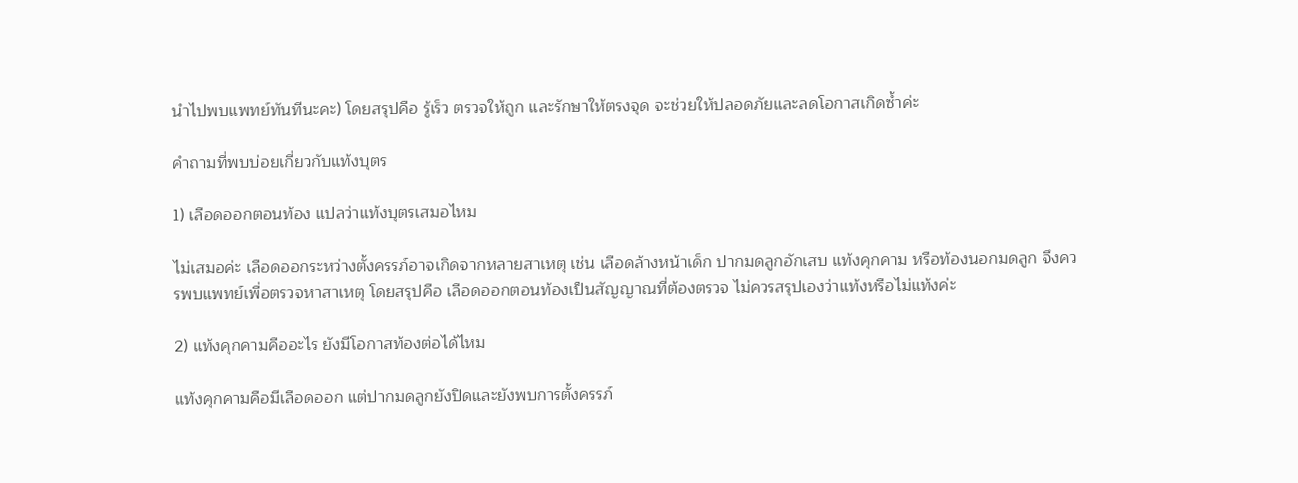นำไปพบแพทย์ทันทีนะคะ) โดยสรุปคือ รู้เร็ว ตรวจให้ถูก และรักษาให้ตรงจุด จะช่วยให้ปลอดภัยและลดโอกาสเกิดซ้ำค่ะ

คำถามที่พบบ่อยเกี่ยวกับแท้งบุตร

1) เลือดออกตอนท้อง แปลว่าแท้งบุตรเสมอไหม

ไม่เสมอค่ะ เลือดออกระหว่างตั้งครรภ์อาจเกิดจากหลายสาเหตุ เช่น เลือดล้างหน้าเด็ก ปากมดลูกอักเสบ แท้งคุกคาม หรือท้องนอกมดลูก จึงควรพบแพทย์เพื่อตรวจหาสาเหตุ โดยสรุปคือ เลือดออกตอนท้องเป็นสัญญาณที่ต้องตรวจ ไม่ควรสรุปเองว่าแท้งหรือไม่แท้งค่ะ

2) แท้งคุกคามคืออะไร ยังมีโอกาสท้องต่อได้ไหม

แท้งคุกคามคือมีเลือดออก แต่ปากมดลูกยังปิดและยังพบการตั้งครรภ์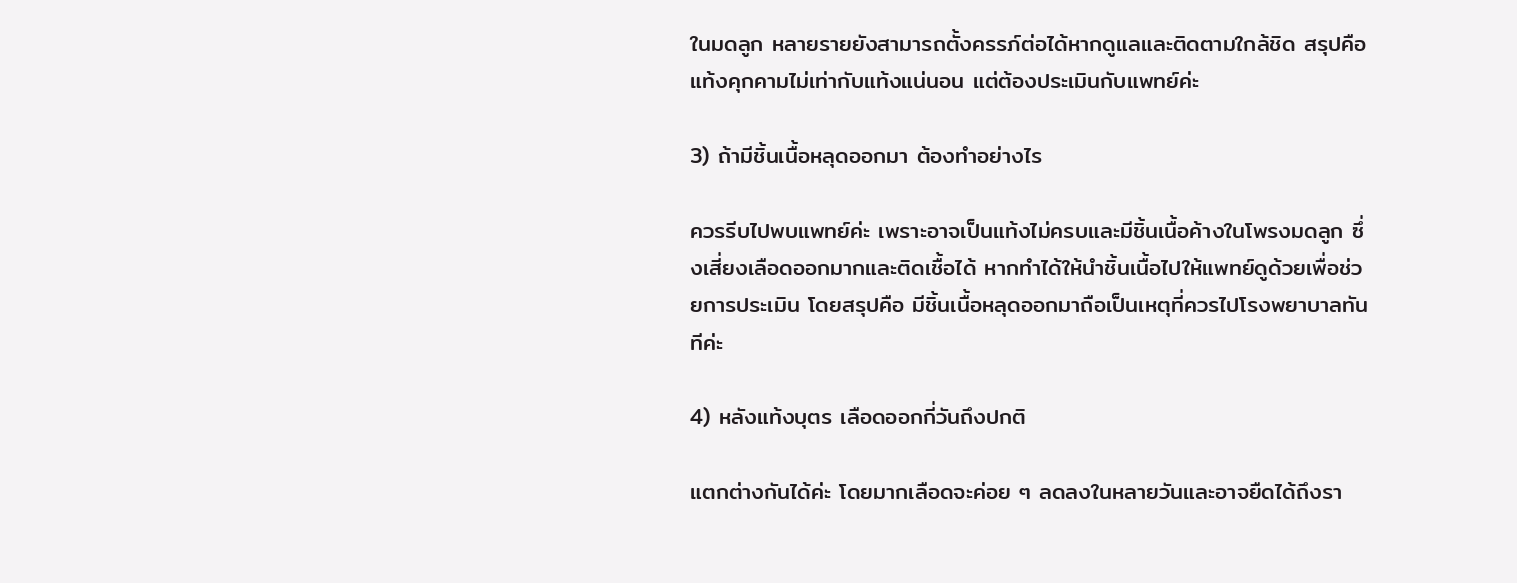ในมดลูก หลายรายยังสามารถตั้งครรภ์ต่อได้หากดูแลและติดตามใกล้ชิด สรุปคือ แท้งคุกคามไม่เท่ากับแท้งแน่นอน แต่ต้องประเมินกับแพทย์ค่ะ

3) ถ้ามีชิ้นเนื้อหลุดออกมา ต้องทำอย่างไร

ควรรีบไปพบแพทย์ค่ะ เพราะอาจเป็นแท้งไม่ครบและมีชิ้นเนื้อค้างในโพรงมดลูก ซึ่งเสี่ยงเลือดออกมากและติดเชื้อได้ หากทำได้ให้นำชิ้นเนื้อไปให้แพทย์ดูด้วยเพื่อช่วยการประเมิน โดยสรุปคือ มีชิ้นเนื้อหลุดออกมาถือเป็นเหตุที่ควรไปโรงพยาบาลทันทีค่ะ

4) หลังแท้งบุตร เลือดออกกี่วันถึงปกติ

แตกต่างกันได้ค่ะ โดยมากเลือดจะค่อย ๆ ลดลงในหลายวันและอาจยืดได้ถึงรา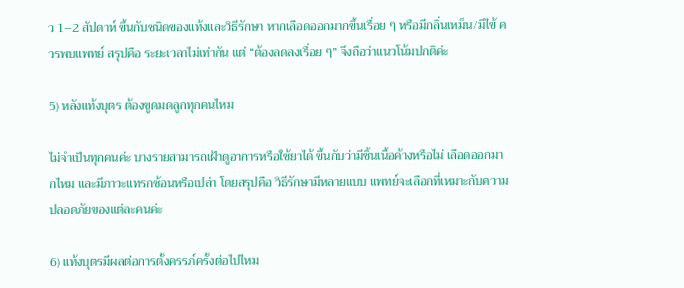ว 1–2 สัปดาห์ ขึ้นกับชนิดของแท้งและวิธีรักษา หากเลือดออกมากขึ้นเรื่อย ๆ หรือมีกลิ่นเหม็น/มีไข้ ควรพบแพทย์ สรุปคือ ระยะเวลาไม่เท่ากัน แต่ “ต้องลดลงเรื่อย ๆ” จึงถือว่าแนวโน้มปกติค่ะ

5) หลังแท้งบุตร ต้องขูดมดลูกทุกคนไหม

ไม่จำเป็นทุกคนค่ะ บางรายสามารถเฝ้าดูอาการหรือใช้ยาได้ ขึ้นกับว่ามีชิ้นเนื้อค้างหรือไม่ เลือดออกมากไหม และมีภาวะแทรกซ้อนหรือเปล่า โดยสรุปคือ วิธีรักษามีหลายแบบ แพทย์จะเลือกที่เหมาะกับความปลอดภัยของแต่ละคนค่ะ

6) แท้งบุตรมีผลต่อการตั้งครรภ์ครั้งต่อไปไหม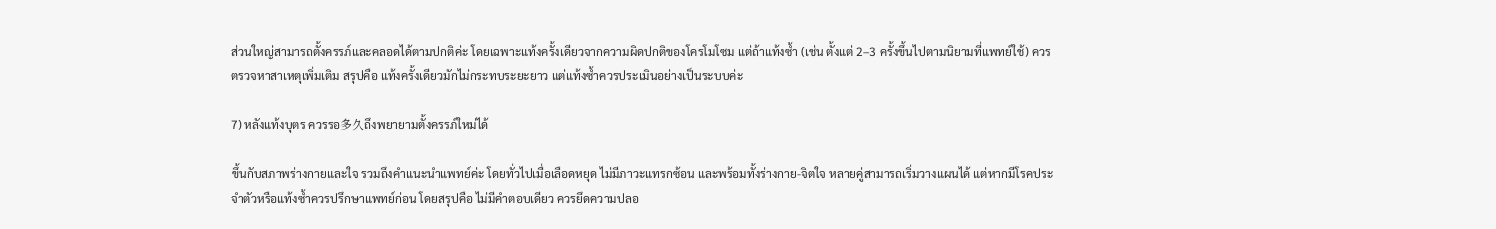ส่วนใหญ่สามารถตั้งครรภ์และคลอดได้ตามปกติค่ะ โดยเฉพาะแท้งครั้งเดียวจากความผิดปกติของโครโมโซม แต่ถ้าแท้งซ้ำ (เช่น ตั้งแต่ 2–3 ครั้งขึ้นไปตามนิยามที่แพทย์ใช้) ควรตรวจหาสาเหตุเพิ่มเติม สรุปคือ แท้งครั้งเดียวมักไม่กระทบระยะยาว แต่แท้งซ้ำควรประเมินอย่างเป็นระบบค่ะ

7) หลังแท้งบุตร ควรรอ多久ถึงพยายามตั้งครรภ์ใหม่ได้

ขึ้นกับสภาพร่างกายและใจ รวมถึงคำแนะนำแพทย์ค่ะ โดยทั่วไปเมื่อเลือดหยุด ไม่มีภาวะแทรกซ้อน และพร้อมทั้งร่างกาย-จิตใจ หลายคู่สามารถเริ่มวางแผนได้ แต่หากมีโรคประจำตัวหรือแท้งซ้ำควรปรึกษาแพทย์ก่อน โดยสรุปคือ ไม่มีคำตอบเดียว ควรยึดความปลอ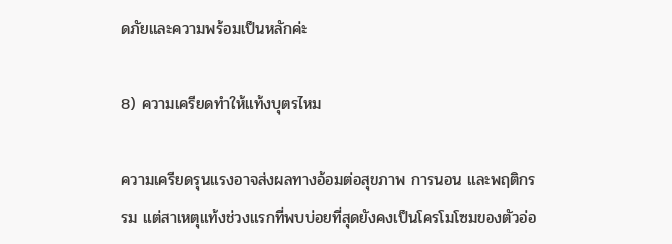ดภัยและความพร้อมเป็นหลักค่ะ

8) ความเครียดทำให้แท้งบุตรไหม

ความเครียดรุนแรงอาจส่งผลทางอ้อมต่อสุขภาพ การนอน และพฤติกรรม แต่สาเหตุแท้งช่วงแรกที่พบบ่อยที่สุดยังคงเป็นโครโมโซมของตัวอ่อ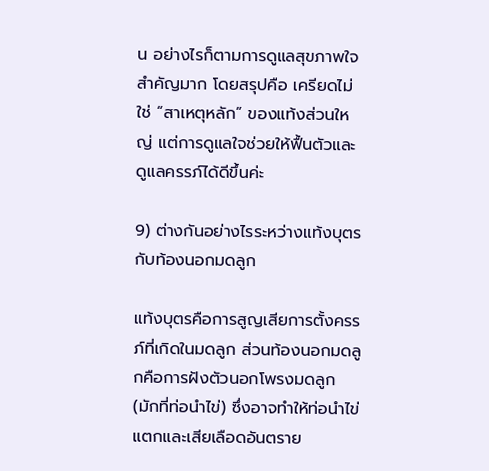น อย่างไรก็ตามการดูแลสุขภาพใจสำคัญมาก โดยสรุปคือ เครียดไม่ใช่ “สาเหตุหลัก” ของแท้งส่วนใหญ่ แต่การดูแลใจช่วยให้ฟื้นตัวและดูแลครรภ์ได้ดีขึ้นค่ะ

9) ต่างกันอย่างไรระหว่างแท้งบุตรกับท้องนอกมดลูก

แท้งบุตรคือการสูญเสียการตั้งครรภ์ที่เกิดในมดลูก ส่วนท้องนอกมดลูกคือการฝังตัวนอกโพรงมดลูก (มักที่ท่อนำไข่) ซึ่งอาจทำให้ท่อนำไข่แตกและเสียเลือดอันตราย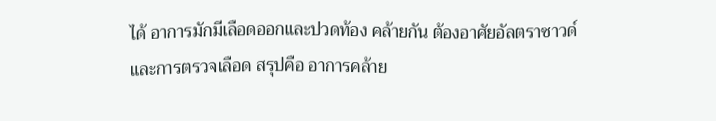ได้ อาการมักมีเลือดออกและปวดท้อง คล้ายกัน ต้องอาศัยอัลตราซาวด์และการตรวจเลือด สรุปคือ อาการคล้าย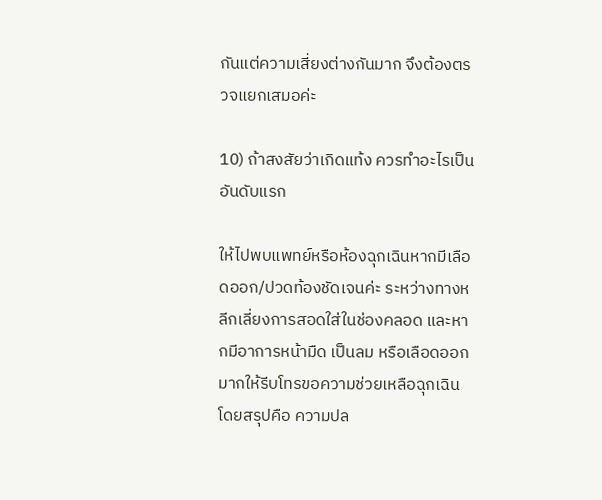กันแต่ความเสี่ยงต่างกันมาก จึงต้องตรวจแยกเสมอค่ะ

10) ถ้าสงสัยว่าเกิดแท้ง ควรทำอะไรเป็นอันดับแรก

ให้ไปพบแพทย์หรือห้องฉุกเฉินหากมีเลือดออก/ปวดท้องชัดเจนค่ะ ระหว่างทางหลีกเลี่ยงการสอดใส่ในช่องคลอด และหากมีอาการหน้ามืด เป็นลม หรือเลือดออกมากให้รีบโทรขอความช่วยเหลือฉุกเฉิน โดยสรุปคือ ความปล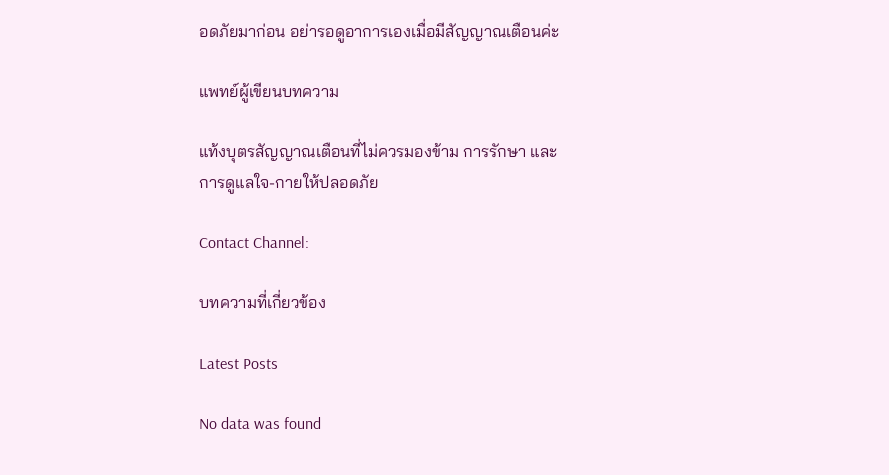อดภัยมาก่อน อย่ารอดูอาการเองเมื่อมีสัญญาณเตือนค่ะ

แพทย์ผู้เขียนบทความ

แท้งบุตรสัญญาณเตือนที่ไม่ควรมองข้าม การรักษา และการดูแลใจ-กายให้ปลอดภัย

Contact Channel:

บทความที่เกี่ยวข้อง

Latest Posts

No data was found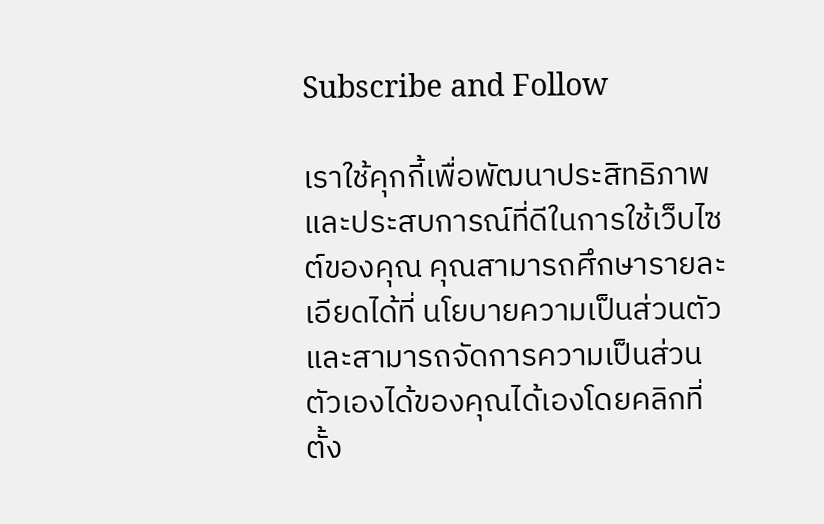Subscribe and Follow

เราใช้คุกกี้เพื่อพัฒนาประสิทธิภาพ และประสบการณ์ที่ดีในการใช้เว็บไซต์ของคุณ คุณสามารถศึกษารายละเอียดได้ที่ นโยบายความเป็นส่วนตัว และสามารถจัดการความเป็นส่วนตัวเองได้ของคุณได้เองโดยคลิกที่ ตั้ง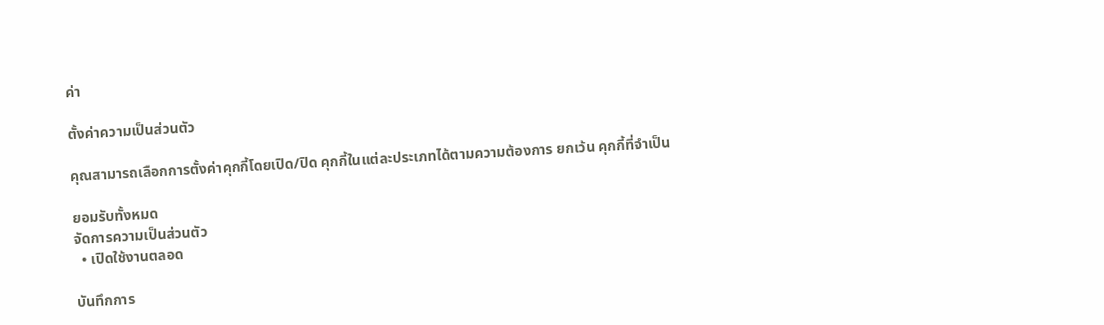ค่า

ตั้งค่าความเป็นส่วนตัว

คุณสามารถเลือกการตั้งค่าคุกกี้โดยเปิด/ปิด คุกกี้ในแต่ละประเภทได้ตามความต้องการ ยกเว้น คุกกี้ที่จำเป็น

ยอมรับทั้งหมด
จัดการความเป็นส่วนตัว
  • เปิดใช้งานตลอด

บันทึกการ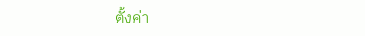ตั้งค่า